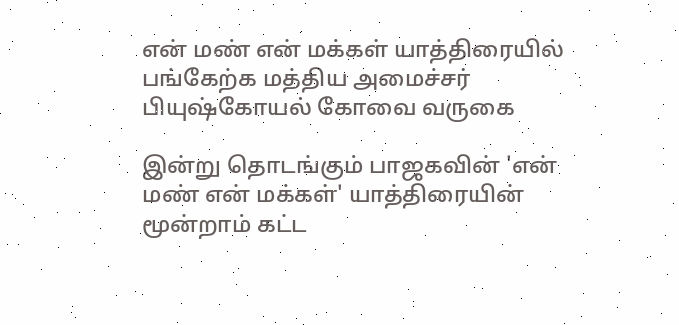என் மண் என் மக்கள் யாத்திரையில் பங்கேற்க மத்திய அமைச்சர் பியுஷ்கோயல் கோவை வருகை

இன்று தொடங்கும் பாஜகவின் 'என் மண் என் மக்கள்' யாத்திரையின் மூன்றாம் கட்ட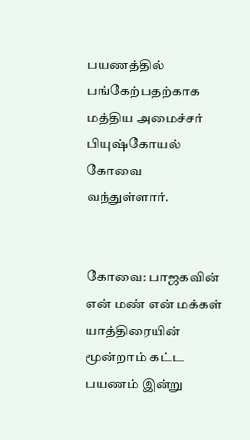பயணத்தில் பங்கேற்பதற்காக மத்திய அமைச்சர் பியுஷ்கோயல் கோவை வந்துள்ளார்.


கோவை: பாஜகவின் என் மண் என் மக்கள் யாத்திரையின் மூன்றாம் கட்ட பயணம் இன்று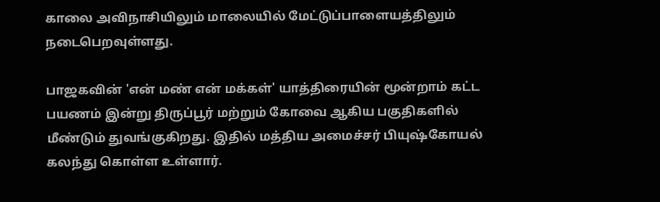காலை அவிநாசியிலும் மாலையில் மேட்டுப்பாளையத்திலும் நடைபெறவுள்ளது.

பாஜகவின் 'என் மண் என் மக்கள்' யாத்திரையின் மூன்றாம் கட்ட பயணம் இன்று திருப்பூர் மற்றும் கோவை ஆகிய பகுதிகளில் மீண்டும் துவங்குகிறது. இதில் மத்திய அமைச்சர் பியுஷ்கோயல் கலந்து கொள்ள உள்ளார்.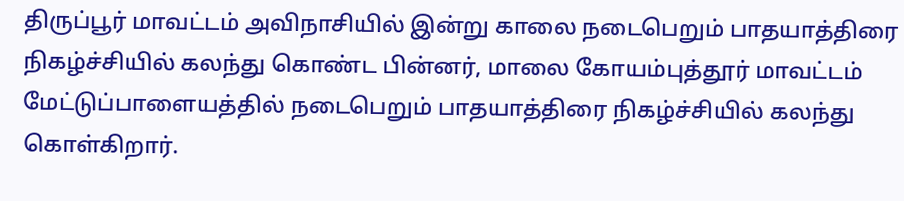திருப்பூர் மாவட்டம் அவிநாசியில் இன்று காலை நடைபெறும் பாதயாத்திரை நிகழ்ச்சியில் கலந்து கொண்ட பின்னர், மாலை கோயம்புத்தூர் மாவட்டம் மேட்டுப்பாளையத்தில் நடைபெறும் பாதயாத்திரை நிகழ்ச்சியில் கலந்து கொள்கிறார்.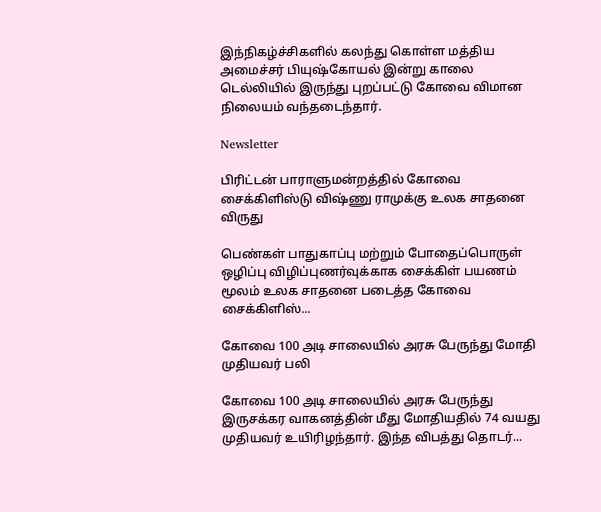இந்நிகழ்ச்சிகளில் கலந்து கொள்ள மத்திய அமைச்சர் பியுஷ்கோயல் இன்று காலை டெல்லியில் இருந்து புறப்பட்டு கோவை விமான நிலையம் வந்தடைந்தார்.

Newsletter

பிரிட்டன் பாராளுமன்றத்தில் கோவை சைக்கிளிஸ்டு விஷ்ணு ராமுக்கு உலக சாதனை விருது

பெண்கள் பாதுகாப்பு மற்றும் போதைப்பொருள் ஒழிப்பு விழிப்புணர்வுக்காக சைக்கிள் பயணம் மூலம் உலக சாதனை படைத்த கோவை சைக்கிளிஸ்...

கோவை 100 அடி சாலையில் அரசு பேருந்து மோதி முதியவர் பலி

கோவை 100 அடி சாலையில் அரசு பேருந்து இருசக்கர வாகனத்தின் மீது மோதியதில் 74 வயது முதியவர் உயிரிழந்தார். இந்த விபத்து தொடர்...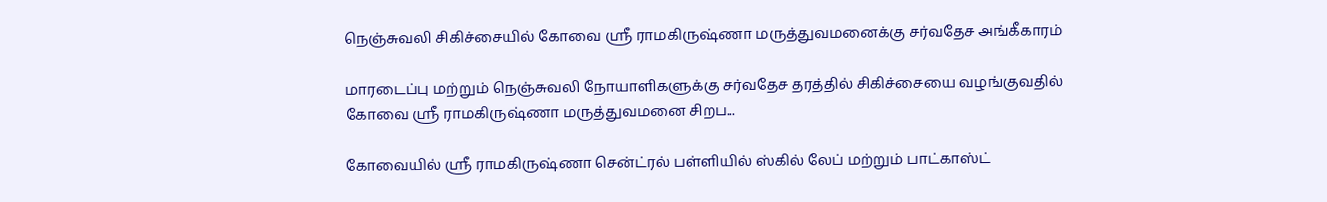நெஞ்சுவலி சிகிச்சையில் கோவை ஸ்ரீ ராமகிருஷ்ணா மருத்துவமனைக்கு சர்வதேச அங்கீகாரம்

மாரடைப்பு மற்றும் நெஞ்சுவலி நோயாளிகளுக்கு சர்வதேச தரத்தில் சிகிச்சையை வழங்குவதில் கோவை ஸ்ரீ ராமகிருஷ்ணா மருத்துவமனை சிறப...

கோவையில் ஸ்ரீ ராமகிருஷ்ணா சென்ட்ரல் பள்ளியில் ஸ்கில் லேப் மற்றும் பாட்காஸ்ட்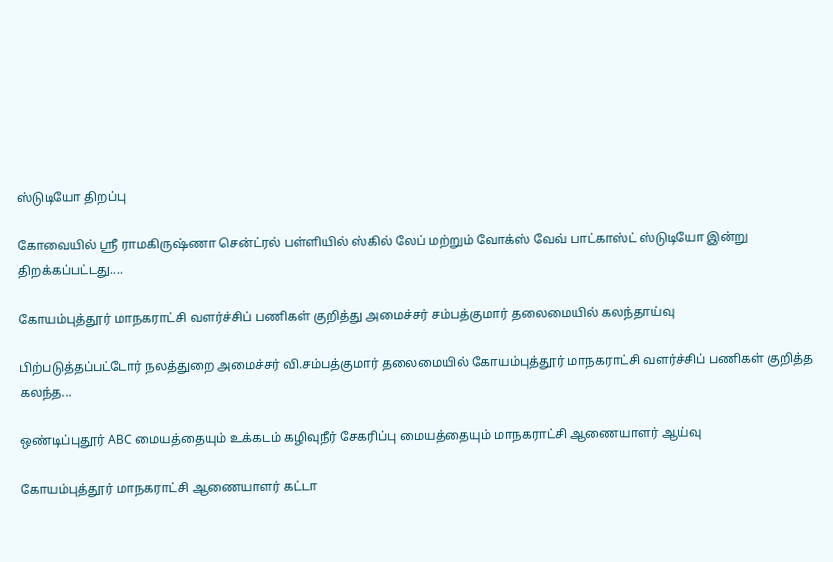ஸ்டுடியோ திறப்பு

கோவையில் ஸ்ரீ ராமகிருஷ்ணா சென்ட்ரல் பள்ளியில் ஸ்கில் லேப் மற்றும் வோக்ஸ் வேவ் பாட்காஸ்ட் ஸ்டுடியோ இன்று திறக்கப்பட்டது....

கோயம்புத்தூர் மாநகராட்சி வளர்ச்சிப் பணிகள் குறித்து அமைச்சர் சம்பத்குமார் தலைமையில் கலந்தாய்வு

பிற்படுத்தப்பட்டோர் நலத்துறை அமைச்சர் வி.சம்பத்குமார் தலைமையில் கோயம்புத்தூர் மாநகராட்சி வளர்ச்சிப் பணிகள் குறித்த கலந்த...

ஒண்டிப்புதூர் ABC மையத்தையும் உக்கடம் கழிவுநீர் சேகரிப்பு மையத்தையும் மாநகராட்சி ஆணையாளர் ஆய்வு

கோயம்புத்தூர் மாநகராட்சி ஆணையாளர் கட்டா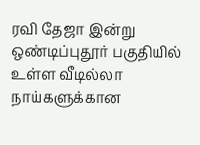ரவி தேஜா இன்று ஒண்டிப்புதூர் பகுதியில் உள்ள வீடில்லா நாய்களுக்கான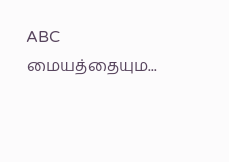ABC மையத்தையும...